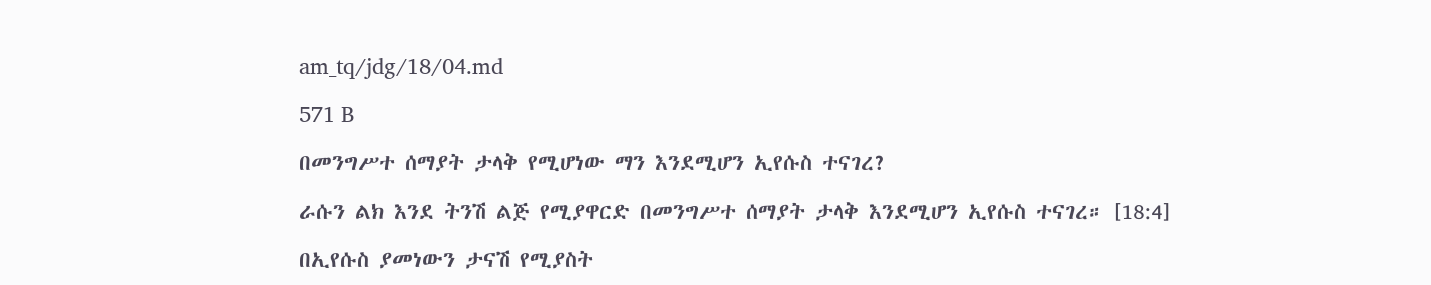am_tq/jdg/18/04.md

571 B

በመንግሥተ ሰማያት ታላቅ የሚሆነው ማን እንደሚሆን ኢየሱስ ተናገረ?

ራሱን ልክ እንደ ትንሽ ልጅ የሚያዋርድ በመንግሥተ ሰማያት ታላቅ እንደሚሆን ኢየሱስ ተናገረ። [18:4]

በኢየሱስ ያመነውን ታናሽ የሚያስት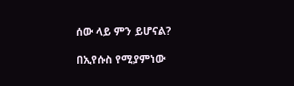ሰው ላይ ምን ይሆናል?

በኢየሱስ የሚያምነው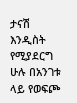ታናሽ እንዲስት የሚያደርግ ሁሉ በአንገቱ ላይ የወፍጮ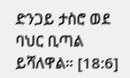ድንጋይ ታስሮ ወደ ባህር ቢጣል ይሻለዋል። [18:6]